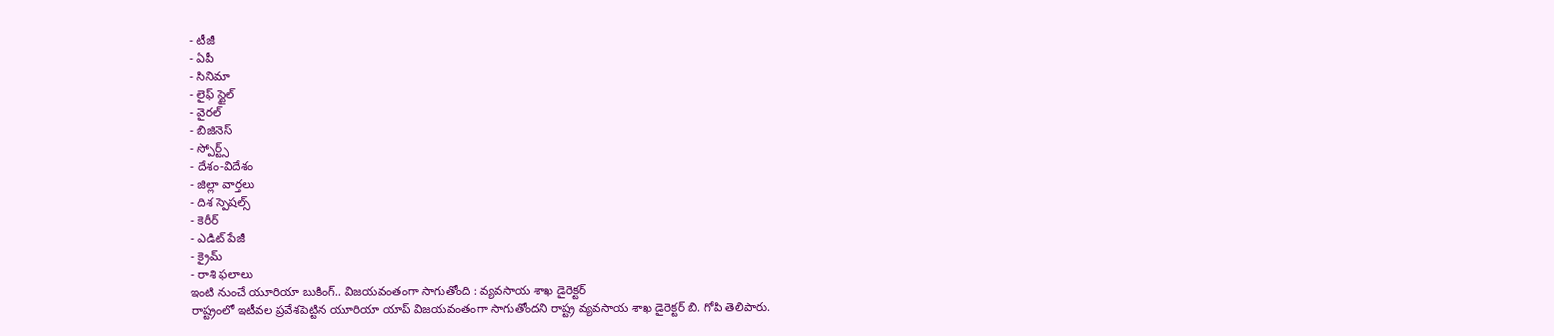- టీజీ
- ఏపీ
- సినిమా
- లైఫ్ స్టైల్
- వైరల్
- బిజినెస్
- స్పోర్ట్స్
- దేశం-విదేశం
- జిల్లా వార్తలు
- దిశ స్పెషల్స్
- కెరీర్
- ఎడిట్ పేజీ
- క్రైమ్
- రాశి ఫలాలు
ఇంటి నుంచే యూరియా బుకింగ్.. విజయవంతంగా సాగుతోంది : వ్యవసాయ శాఖ డైరెక్టర్
రాష్ట్రంలో ఇటీవల ప్రవేశపెట్టిన యూరియా యాప్ విజయవంతంగా సాగుతోందని రాష్ట్ర వ్యవసాయ శాఖ డైరెక్టర్ బి. గోపి తెలిపారు.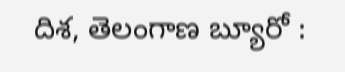దిశ, తెలంగాణ బ్యూరో :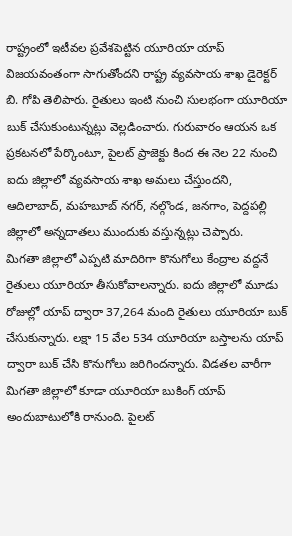రాష్ట్రంలో ఇటీవల ప్రవేశపెట్టిన యూరియా యాప్ విజయవంతంగా సాగుతోందని రాష్ట్ర వ్యవసాయ శాఖ డైరెక్టర్ బి. గోపి తెలిపారు. రైతులు ఇంటి నుంచి సులభంగా యూరియా బుక్ చేసుకుంటున్నట్లు వెల్లడించారు. గురువారం ఆయన ఒక ప్రకటనలో పేర్కొంటూ, పైలట్ ప్రాజెక్టు కింద ఈ నెల 22 నుంచి ఐదు జిల్లాలో వ్యవసాయ శాఖ అమలు చేస్తుందని, ఆదిలాబాద్, మహబూబ్ నగర్, నల్గొండ, జనగాం, పెద్దపల్లి జిల్లాలో అన్నదాతలు ముందుకు వస్తున్నట్లు చెప్పారు.
మిగతా జిల్లాలో ఎప్పటి మాదిరిగా కొనుగోలు కేంద్రాల వద్దనే రైతులు యూరియా తీసుకోవాలన్నారు. ఐదు జిల్లాలో మూడు రోజుల్లో యాప్ ద్వారా 37,264 మంది రైతులు యూరియా బుక్ చేసుకున్నారు. లక్షా 15 వేల 534 యూరియా బస్తాలను యాప్ ద్వారా బుక్ చేసి కొనుగోలు జరిగిందన్నారు. విడతల వారీగా మిగతా జిల్లాలో కూడా యూరియా బుకింగ్ యాప్ అందుబాటులోకి రానుంది. పైలట్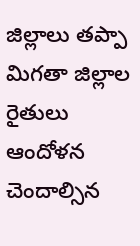జిల్లాలు తప్పా మిగతా జిల్లాల రైతులు ఆందోళన చెందాల్సిన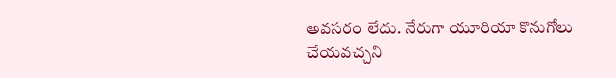అవసరం లేదు. నేరుగా యూరియా కొనుగోలు చేయవచ్చని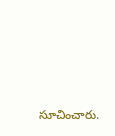సూచించారు.